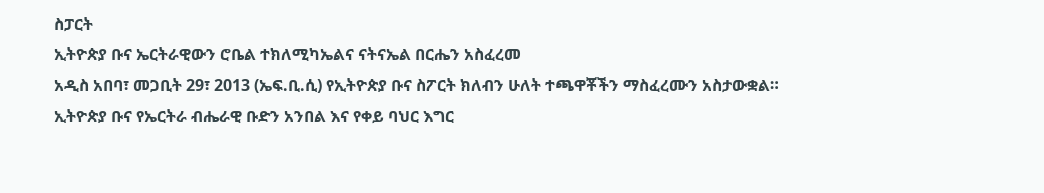ስፓርት
ኢትዮጵያ ቡና ኤርትራዊውን ሮቤል ተክለሚካኤልና ናትናኤል በርሔን አስፈረመ
አዲስ አበባ፣ መጋቢት 29፣ 2013 (ኤፍ.ቢ.ሲ) የኢትዮጵያ ቡና ስፖርት ክለብን ሁለት ተጫዋቾችን ማስፈረሙን አስታውቋል።
ኢትዮጵያ ቡና የኤርትራ ብሔራዊ ቡድን አንበል እና የቀይ ባህር እግር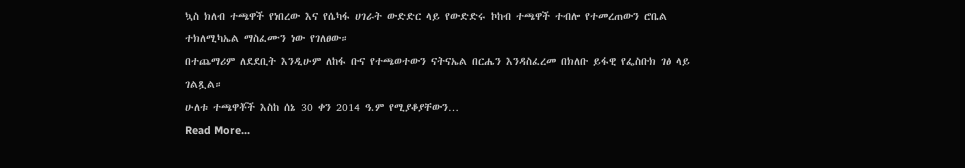ኳስ ክለብ ተጫዋች የነበረው እና የሴካፋ ሀገራት ውድድር ላይ የውድድሩ ኮከብ ተጫዋች ተብሎ የተመረጠውን ሮቤል ተክለሚካኤል ማስፈሙን ነው የገለፀው።
በተጨማሪም ለደደቢት እንዲሁም ለከፋ ቡና የተጫወተውን ናትናኤል በርሔን እንዳስፈረመ በክለቡ ይፋዊ የፌስቡክ ገፅ ላይ ገልጿል።
ሁለቱ ተጫዋቾች እስከ ሰኔ 30 ቀን 2014 ዓ.ም የሚያቆያቸውን…
Read More...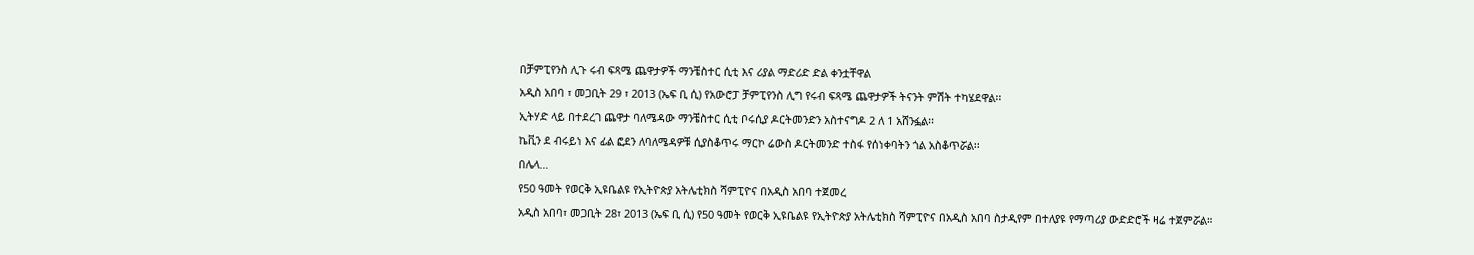በቻምፒየንስ ሊጉ ሩብ ፍጻሜ ጨዋታዎች ማንቼስተር ሲቲ እና ሪያል ማድሪድ ድል ቀንቷቸዋል
አዲስ አበባ ፣ መጋቢት 29 ፣ 2013 (ኤፍ ቢ ሲ) የአውሮፓ ቻምፒየንስ ሊግ የሩብ ፍጻሜ ጨዋታዎች ትናንት ምሽት ተካሄደዋል፡፡
ኢትሃድ ላይ በተደረገ ጨዋታ ባለሜዳው ማንቼስተር ሲቲ ቦሩሲያ ዶርትመንድን አስተናግዶ 2 ለ 1 አሸንፏል፡፡
ኬቪን ደ ብሩይነ እና ፊል ፎደን ለባለሜዳዎቹ ሲያስቆጥሩ ማርኮ ሬውስ ዶርትመንድ ተስፋ የሰነቀባትን ጎል አስቆጥሯል፡፡
በሌላ…
የ50 ዓመት የወርቅ ኢዩቤልዩ የኢትዮጵያ አትሌቲክስ ሻምፒዮና በአዲስ አበባ ተጀመረ
አዲስ አበባ፣ መጋቢት 28፣ 2013 (ኤፍ ቢ ሲ) የ50 ዓመት የወርቅ ኢዩቤልዩ የኢትዮጵያ አትሌቲክስ ሻምፒዮና በአዲስ አበባ ስታዲየም በተለያዩ የማጣሪያ ውድድሮች ዛሬ ተጀምሯል።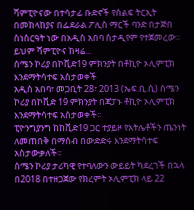ሻምፒዮናው በተሳታፊ ቡድኖች የሰልፍ ትርኢት በመከላከያና በፌደራል ፖሊስ ማርች ባንድ በታጅበ ስነስርዓት ነው በአዲስ አበባ ስታዲየም የተጀመረው።
ይህም ሻምፒዮና ከዛሬ…
ሰሜን ኮሪያ በኮቪድ19 ምክንያት በቶኪዮ ኦሊምፒክ እንደማትሳተፍ አስታወቀች
አዲስ አበባ፣ መጋቢት 28፣ 2013 (ኤፍ.ቢ.ሲ) ሰሜን ኮሪያ በኮቪድ 19 ምክንያት በጃፓኑ ቶኪዮ ኦሊምፒክ እንደማትሳተፍ አስታወቀች፡፡
ፒዮንግያንግ ከከቪድ19 ጋር ተያይዞ የአትሌቶችን ጤንነት ለመጠበቅ በማሰብ በውድድሩ እንደማትሳተፍ አስታውቃለች፡፡
ሰሜን ኮሪያ ታሪካዊ የተባለውን ውይይት ካደረገች በኋላ በ2018 በተዘጋጀው የክረምት ኦሊምፒክ ላይ 22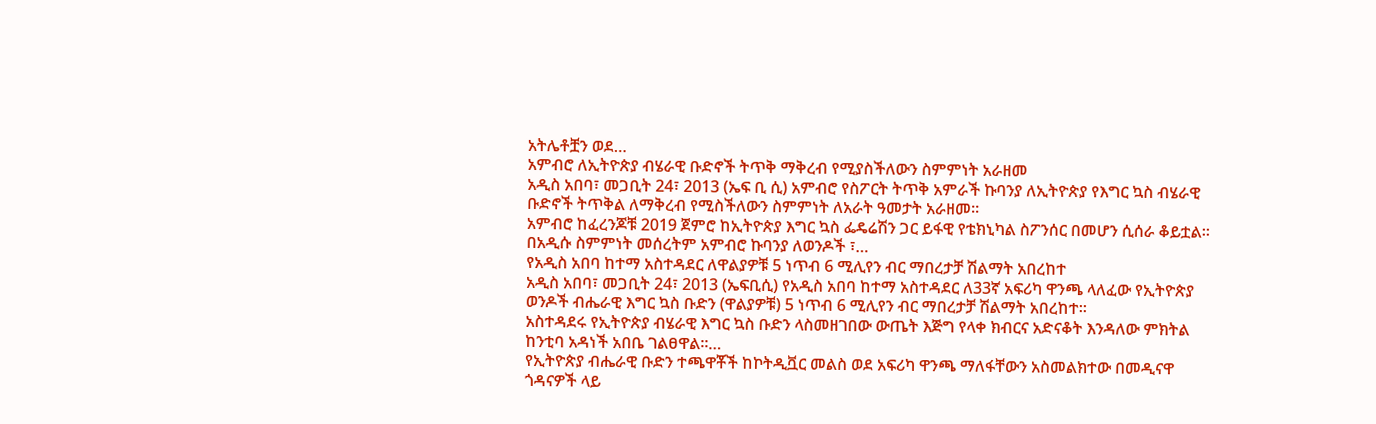አትሌቶቿን ወደ…
አምብሮ ለኢትዮጵያ ብሄራዊ ቡድኖች ትጥቅ ማቅረብ የሚያስችለውን ስምምነት አራዘመ
አዲስ አበባ፣ መጋቢት 24፣ 2013 (ኤፍ ቢ ሲ) አምብሮ የስፖርት ትጥቅ አምራች ኩባንያ ለኢትዮጵያ የእግር ኳስ ብሄራዊ ቡድኖች ትጥቅል ለማቅረብ የሚስችለውን ስምምነት ለአራት ዓመታት አራዘመ።
አምብሮ ከፈረንጆቹ 2019 ጀምሮ ከኢትዮጵያ እግር ኳስ ፌዴሬሽን ጋር ይፋዊ የቴክኒካል ስፖንሰር በመሆን ሲሰራ ቆይቷል።
በአዲሱ ስምምነት መሰረትም አምብሮ ኩባንያ ለወንዶች ፣…
የአዲስ አበባ ከተማ አስተዳደር ለዋልያዎቹ 5 ነጥብ 6 ሚሊየን ብር ማበረታቻ ሽልማት አበረከተ
አዲስ አበባ፣ መጋቢት 24፣ 2013 (ኤፍቢሲ) የአዲስ አበባ ከተማ አስተዳደር ለ33ኛ አፍሪካ ዋንጫ ላለፈው የኢትዮጵያ ወንዶች ብሔራዊ እግር ኳስ ቡድን (ዋልያዎቹ) 5 ነጥብ 6 ሚሊየን ብር ማበረታቻ ሽልማት አበረከተ።
አስተዳደሩ የኢትዮጵያ ብሄራዊ እግር ኳስ ቡድን ላስመዘገበው ውጤት እጅግ የላቀ ክብርና አድናቆት እንዳለው ምክትል ከንቲባ አዳነች አበቤ ገልፀዋል።…
የኢትዮጵያ ብሔራዊ ቡድን ተጫዋቾች ከኮትዲቯር መልስ ወደ አፍሪካ ዋንጫ ማለፋቸውን አስመልክተው በመዲናዋ ጎዳናዎች ላይ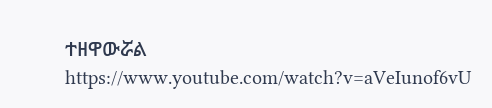ተዘዋውሯል
https://www.youtube.com/watch?v=aVeIunof6vU